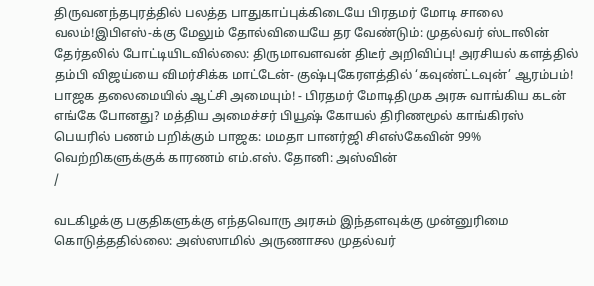திருவனந்தபுரத்தில் பலத்த பாதுகாப்புக்கிடையே பிரதமர் மோடி சாலை வலம்!இபிஎஸ்-க்கு மேலும் தோல்வியையே தர வேண்டும்: முதல்வர் ஸ்டாலின் தேர்தலில் போட்டியிடவில்லை: திருமாவளவன் திடீர் அறிவிப்பு! அரசியல் களத்தில் தம்பி விஜய்யை விமர்சிக்க மாட்டேன்- குஷ்புகேரளத்தில் ‘கவுண்ட்டவுன்’ ஆரம்பம்! பாஜக தலைமையில் ஆட்சி அமையும்! - பிரதமர் மோடிதிமுக அரசு வாங்கிய கடன் எங்கே போனது? மத்திய அமைச்சர் பியூஷ் கோயல் திரிணமூல் காங்கிரஸ் பெயரில் பணம் பறிக்கும் பாஜக: மமதா பானர்ஜி சிஎஸ்கேவின் 99% வெற்றிகளுக்குக் காரணம் எம்.எஸ். தோனி: அஸ்வின்
/

வடகிழக்கு பகுதிகளுக்கு எந்தவொரு அரசும் இந்தளவுக்கு முன்னுரிமை கொடுத்ததில்லை: அஸ்ஸாமில் அருணாசல முதல்வர்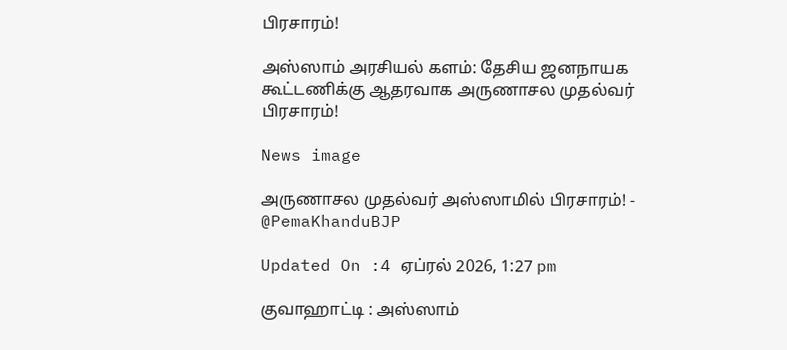பிரசாரம்!

அஸ்ஸாம் அரசியல் களம்: தேசிய ஜனநாயக கூட்டணிக்கு ஆதரவாக அருணாசல முதல்வர் பிரசாரம்!

News image

அருணாசல முதல்வர் அஸ்ஸாமில் பிரசாரம்! - @PemaKhanduBJP

Updated On :4 ஏப்ரல் 2026, 1:27 pm

குவாஹாட்டி : அஸ்ஸாம்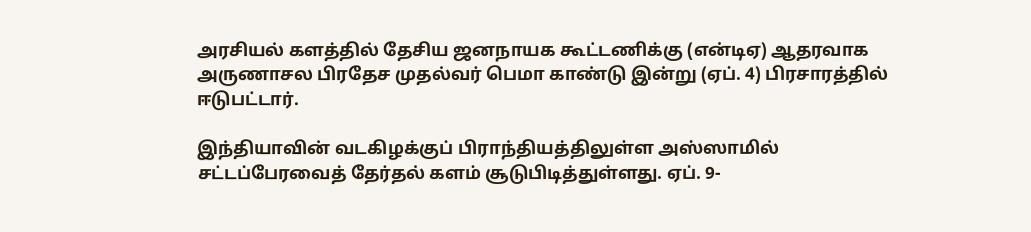அரசியல் களத்தில் தேசிய ஜனநாயக கூட்டணிக்கு (என்டிஏ) ஆதரவாக அருணாசல பிரதேச முதல்வர் பெமா காண்டு இன்று (ஏப். 4) பிரசாரத்தில் ஈடுபட்டார்.

இந்தியாவின் வடகிழக்குப் பிராந்தியத்திலுள்ள அஸ்ஸாமில் சட்டப்பேரவைத் தேர்தல் களம் சூடுபிடித்துள்ளது. ஏப். 9-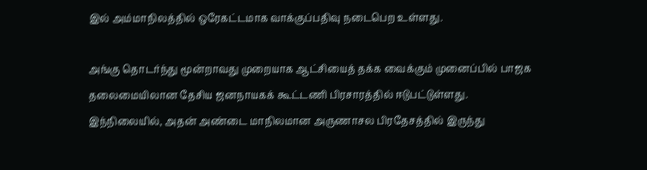இல் அம்மாநிலத்தில் ஒரேகட்டமாக வாக்குப்பதிவு நடைபெற உள்ளது.

அங்கு தொடர்ந்து மூன்றாவது முறையாக ஆட்சியைத் தக்க வைக்கும் முனைப்பில் பாஜக தலைமையிலான தேசிய ஜனநாயகக் கூட்டணி பிரசாரத்தில் ஈடுபட்டுள்ளது. இந்நிலையில், அதன் அண்டை மாநிலமான அருணாசல பிரதேசத்தில் இருந்து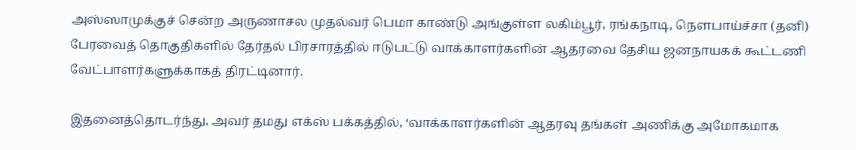அஸ்ஸாமுக்குச் சென்ற அருணாசல முதல்வர் பெமா காண்டு அங்குள்ள லகிம்பூர், ரங்கநாடி, நௌபாய்ச்சா (தனி) பேரவைத் தொகுதிகளில் தேர்தல் பிரசாரத்தில் ஈடுபட்டு வாக்காளர்களின் ஆதரவை தேசிய ஜனநாயகக் கூட்டணி வேட்பாளர்களுக்காகத் திரட்டினார்.

இதனைத்தொடர்ந்து, அவர் தமது எக்ஸ் பக்கத்தில், ‘வாக்காளர்களின் ஆதரவு தங்கள் அணிக்கு அமோகமாக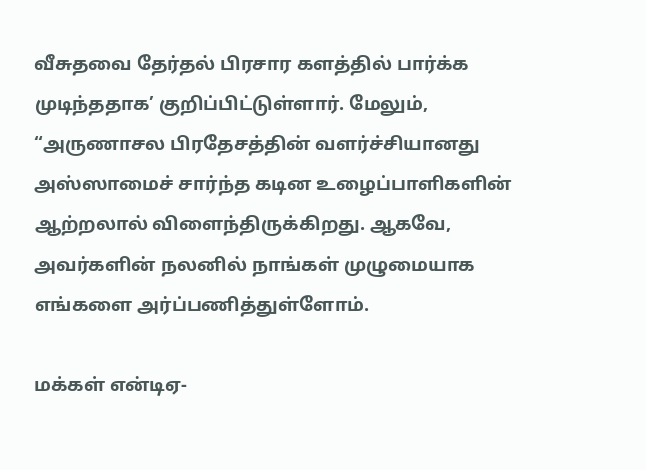வீசுதவை தேர்தல் பிரசார களத்தில் பார்க்க முடிந்ததாக’ குறிப்பிட்டுள்ளார். மேலும், “அருணாசல பிரதேசத்தின் வளர்ச்சியானது அஸ்ஸாமைச் சார்ந்த கடின உழைப்பாளிகளின் ஆற்றலால் விளைந்திருக்கிறது. ஆகவே, அவர்களின் நலனில் நாங்கள் முழுமையாக எங்களை அர்ப்பணித்துள்ளோம்.

மக்கள் என்டிஏ-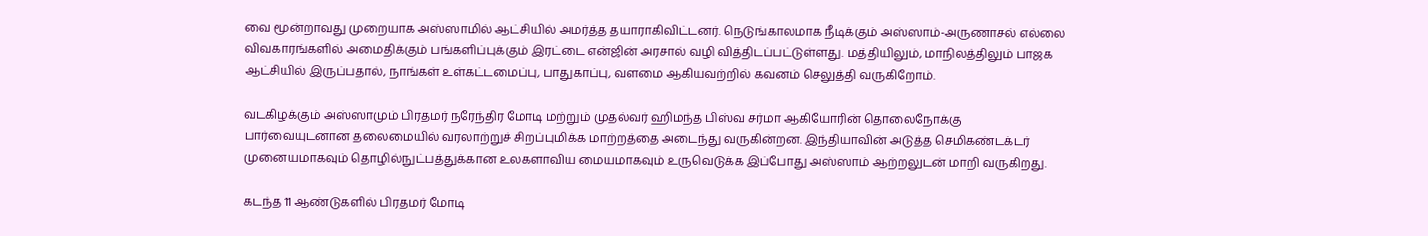வை மூன்றாவது முறையாக அஸ்ஸாமில் ஆட்சியில் அமர்த்த தயாராகிவிட்டனர். நெடுங்காலமாக நீடிக்கும் அஸ்ஸாம்-அருணாசல் எல்லை விவகாரங்களில் அமைதிக்கும் பங்களிப்புக்கும் இரட்டை என்ஜின் அரசால் வழி வித்திடப்பட்டுள்ளது. மத்தியிலும், மாநிலத்திலும் பாஜக ஆட்சியில் இருப்பதால், நாங்கள் உள்கட்டமைப்பு, பாதுகாப்பு, வளமை ஆகியவற்றில் கவனம் செலுத்தி வருகிறோம்.

வடகிழக்கும் அஸ்ஸாமும் பிரதமர் நரேந்திர மோடி மற்றும் முதல்வர் ஹிமந்த பிஸ்வ சர்மா ஆகியோரின் தொலைநோக்கு பார்வையுடனான தலைமையில் வரலாற்றுச் சிறப்புமிக்க மாற்றத்தை அடைந்து வருகின்றன. இந்தியாவின் அடுத்த செமிகண்டக்டர் முனையமாகவும் தொழில்நுட்பத்துக்கான உலகளாவிய மையமாகவும் உருவெடுக்க இப்போது அஸ்ஸாம் ஆற்றலுடன் மாறி வருகிறது.

கடந்த 11 ஆண்டுகளில் பிரதமர் மோடி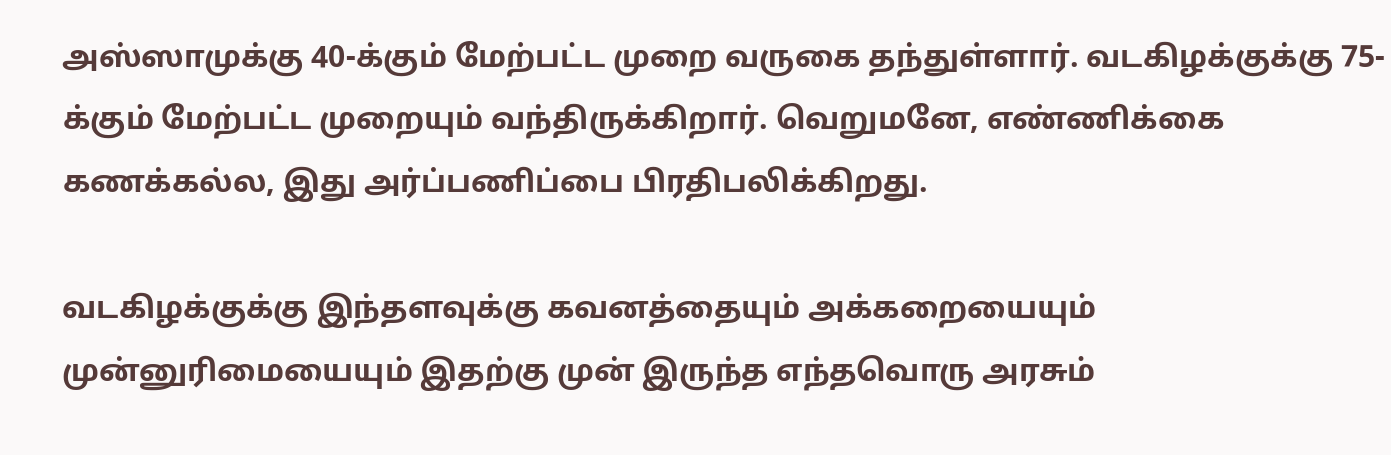அஸ்ஸாமுக்கு 40-க்கும் மேற்பட்ட முறை வருகை தந்துள்ளார். வடகிழக்குக்கு 75-க்கும் மேற்பட்ட முறையும் வந்திருக்கிறார். வெறுமனே, எண்ணிக்கை கணக்கல்ல, இது அர்ப்பணிப்பை பிரதிபலிக்கிறது.

வடகிழக்குக்கு இந்தளவுக்கு கவனத்தையும் அக்கறையையும் முன்னுரிமையையும் இதற்கு முன் இருந்த எந்தவொரு அரசும்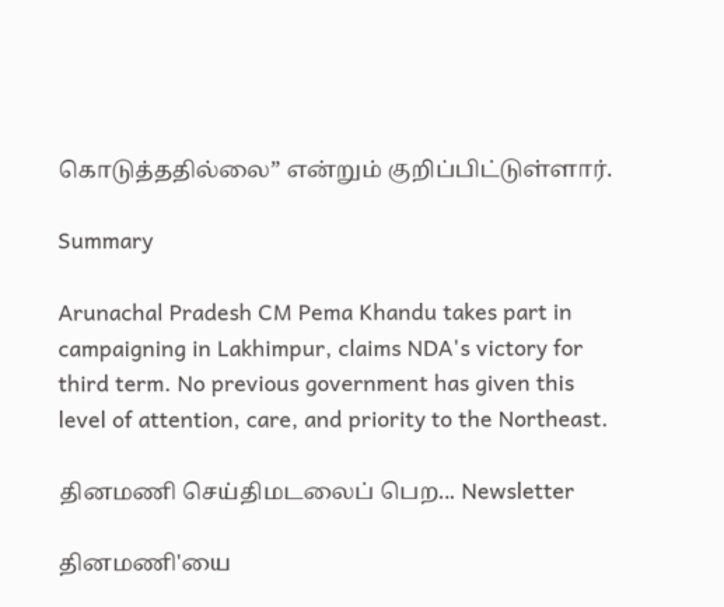கொடுத்ததில்லை” என்றும் குறிப்பிட்டுள்ளார்.

Summary

Arunachal Pradesh CM Pema Khandu takes part in campaigning in Lakhimpur, claims NDA's victory for third term. No previous government has given this level of attention, care, and priority to the Northeast.

தினமணி செய்திமடலைப் பெற... Newsletter

தினமணி'யை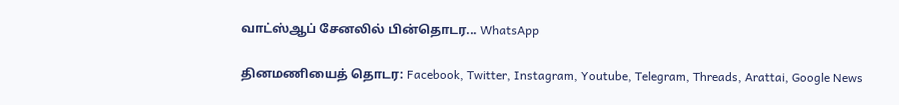வாட்ஸ்ஆப் சேனலில் பின்தொடர... WhatsApp

தினமணியைத் தொடர: Facebook, Twitter, Instagram, Youtube, Telegram, Threads, Arattai, Google News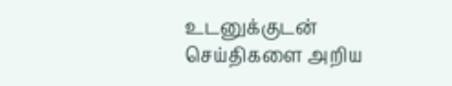உடனுக்குடன் செய்திகளை அறிய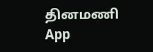தினமணி App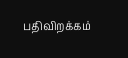பதிவிறக்கம்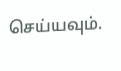செய்யவும்.